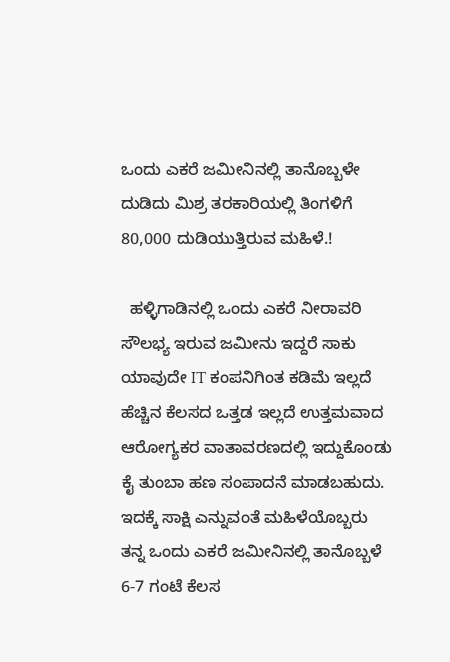ಒಂದು ಎಕರೆ ಜಮೀನಿನಲ್ಲಿ ತಾನೊಬ್ಬಳೇ ದುಡಿದು ಮಿಶ್ರ ತರಕಾರಿಯಲ್ಲಿ ತಿಂಗಳಿಗೆ 80,000 ದುಡಿಯುತ್ತಿರುವ ಮಹಿಳೆ.!

  ಹಳ್ಳಿಗಾಡಿನಲ್ಲಿ ಒಂದು ಎಕರೆ ನೀರಾವರಿ ಸೌಲಭ್ಯ ಇರುವ ಜಮೀನು ಇದ್ದರೆ ಸಾಕು ಯಾವುದೇ IT ಕಂಪನಿಗಿಂತ ಕಡಿಮೆ ಇಲ್ಲದೆ ಹೆಚ್ಚಿನ ಕೆಲಸದ ಒತ್ತಡ ಇಲ್ಲದೆ ಉತ್ತಮವಾದ ಆರೋಗ್ಯಕರ ವಾತಾವರಣದಲ್ಲಿ ಇದ್ದುಕೊಂಡು ಕೈ ತುಂಬಾ ಹಣ ಸಂಪಾದನೆ ಮಾಡಬಹುದು. ಇದಕ್ಕೆ ಸಾಕ್ಷಿ ಎನ್ನುವಂತೆ ಮಹಿಳೆಯೊಬ್ಬರು ತನ್ನ ಒಂದು ಎಕರೆ ಜಮೀನಿನಲ್ಲಿ ತಾನೊಬ್ಬಳೆ 6-7 ಗಂಟೆ ಕೆಲಸ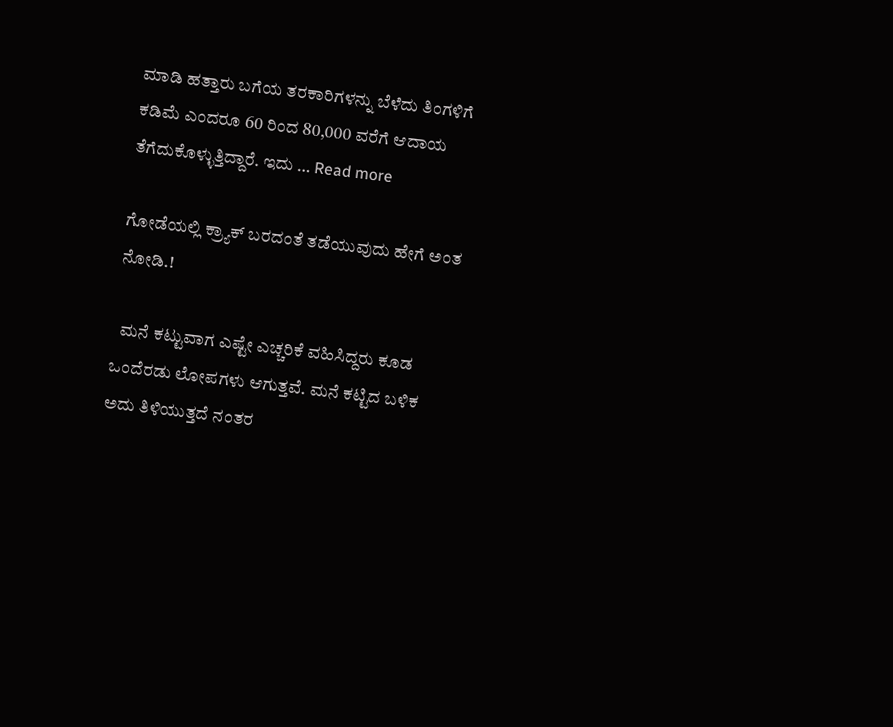ಮಾಡಿ ಹತ್ತಾರು ಬಗೆಯ ತರಕಾರಿಗಳನ್ನು ಬೆಳೆದು ತಿಂಗಳಿಗೆ ಕಡಿಮೆ ಎಂದರೂ 60 ರಿಂದ 80,000 ವರೆಗೆ ಆದಾಯ ತೆಗೆದುಕೊಳ್ಳುತ್ತಿದ್ದಾರೆ. ಇದು … Read more

ಗೋಡೆಯಲ್ಲಿ ಕ್ರ್ಯಾಕ್ ಬರದಂತೆ ತಡೆಯುವುದು ಹೇಗೆ ಅಂತ ನೋಡಿ.!

  ಮನೆ ಕಟ್ಟುವಾಗ ಎಷ್ಟೇ ಎಚ್ಚರಿಕೆ ವಹಿಸಿದ್ದರು ಕೂಡ ಒಂದೆರಡು ಲೋಪಗಳು ಆಗುತ್ತವೆ. ಮನೆ ಕಟ್ಟಿದ ಬಳಿಕ ಅದು ತಿಳಿಯುತ್ತದೆ ನಂತರ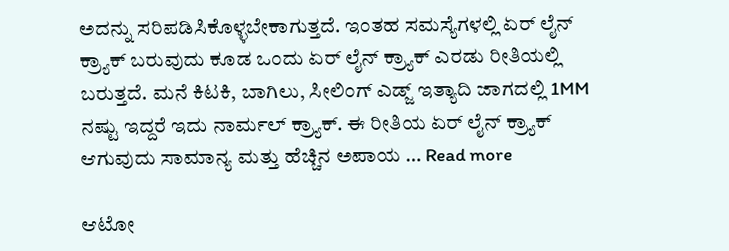ಅದನ್ನು ಸರಿಪಡಿಸಿಕೊಳ್ಳಬೇಕಾಗುತ್ತದೆ. ಇಂತಹ ಸಮಸ್ಯೆಗಳಲ್ಲಿ ಏರ್ ಲೈನ್ ಕ್ರ್ಯಾಕ್ ಬರುವುದು ಕೂಡ ಒಂದು ಏರ್ ಲೈನ್ ಕ್ರ್ಯಾಕ್ ಎರಡು ರೀತಿಯಲ್ಲಿ ಬರುತ್ತದೆ. ಮನೆ ಕಿಟಕಿ, ಬಾಗಿಲು, ಸೀಲಿಂಗ್ ಎಡ್ಜ್ ಇತ್ಯಾದಿ ಜಾಗದಲ್ಲಿ 1MM ನಷ್ಟು ಇದ್ದರೆ ಇದು ನಾರ್ಮಲ್ ಕ್ರ್ಯಾಕ್. ಈ ರೀತಿಯ ಏರ್ ಲೈನ್ ಕ್ರ್ಯಾಕ್ ಆಗುವುದು ಸಾಮಾನ್ಯ ಮತ್ತು ಹೆಚ್ಚಿನ ಅಪಾಯ … Read more

ಆಟೋ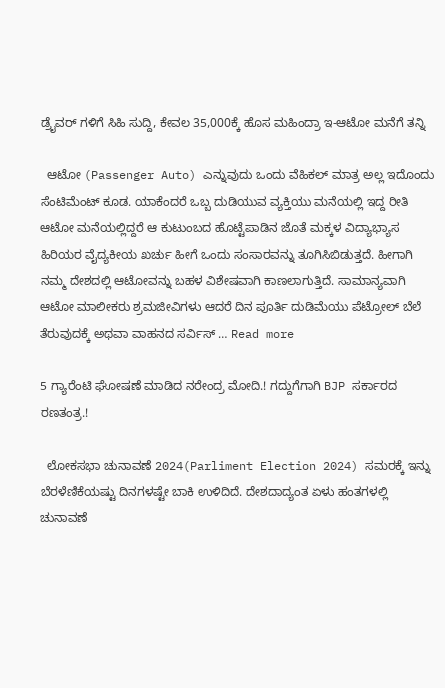ಡ್ರೈವರ್ ಗಳಿಗೆ ಸಿಹಿ ಸುದ್ದಿ, ಕೇವಲ 35,000ಕ್ಕೆ ಹೊಸ ಮಹಿಂದ್ರಾ ಇ-ಆಟೋ ಮನೆಗೆ ತನ್ನಿ

  ಆಟೋ (Passenger Auto) ಎನ್ನುವುದು ಒಂದು ವೆಹಿಕಲ್ ಮಾತ್ರ ಅಲ್ಲ ಇದೊಂದು ಸೆಂಟಿಮೆಂಟ್ ಕೂಡ. ಯಾಕೆಂದರೆ ಒಬ್ಬ ದುಡಿಯುವ ವ್ಯಕ್ತಿಯು ಮನೆಯಲ್ಲಿ ಇದ್ದ ರೀತಿ ಆಟೋ ಮನೆಯಲ್ಲಿದ್ದರೆ ಆ ಕುಟುಂಬದ ಹೊಟ್ಟೆಪಾಡಿನ ಜೊತೆ ಮಕ್ಕಳ ವಿದ್ಯಾಭ್ಯಾಸ ಹಿರಿಯರ ವೈದ್ಯಕೀಯ ಖರ್ಚು ಹೀಗೆ ಒಂದು ಸಂಸಾರವನ್ನು ತೂಗಿಸಿಬಿಡುತ್ತದೆ. ಹೀಗಾಗಿ ನಮ್ಮ ದೇಶದಲ್ಲಿ ಆಟೋವನ್ನು ಬಹಳ ವಿಶೇಷವಾಗಿ ಕಾಣಲಾಗುತ್ತಿದೆ. ಸಾಮಾನ್ಯವಾಗಿ ಆಟೋ ಮಾಲೀಕರು ಶ್ರಮಜೀವಿಗಳು ಆದರೆ ದಿನ ಪೂರ್ತಿ ದುಡಿಮೆಯು ಪೆಟ್ರೋಲ್ ಬೆಲೆ ತೆರುವುದಕ್ಕೆ ಅಥವಾ ವಾಹನದ ಸರ್ವಿಸ್ … Read more

5 ಗ್ಯಾರೆಂಟಿ ಘೋಷಣೆ ಮಾಡಿದ ನರೇಂದ್ರ ಮೋದಿ.! ಗದ್ದುಗೆಗಾಗಿ BJP ಸರ್ಕಾರದ ರಣತಂತ್ರ.!

  ಲೋಕಸಭಾ ಚುನಾವಣೆ 2024(Parliment Election 2024) ಸಮರಕ್ಕೆ ಇನ್ನು ಬೆರಳೆಣಿಕೆಯಷ್ಟು ದಿನಗಳಷ್ಟೇ ಬಾಕಿ ಉಳಿದಿದೆ. ದೇಶದಾದ್ಯಂತ ಏಳು ಹಂತಗಳಲ್ಲಿ ಚುನಾವಣೆ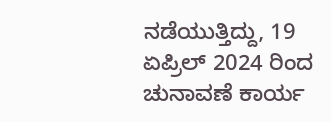ನಡೆಯುತ್ತಿದ್ದು, 19 ಏಪ್ರಿಲ್ 2024 ರಿಂದ ಚುನಾವಣೆ ಕಾರ್ಯ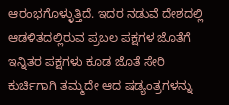ಆರಂಭಗೊಳ್ಳುತ್ತಿದೆ. ಇದರ ನಡುವೆ ದೇಶದಲ್ಲಿ ಆಡಳಿತದಲ್ಲಿರುವ ಪ್ರಬಲ ಪಕ್ಷಗಳ ಜೊತೆಗೆ ಇನ್ನಿತರ ಪಕ್ಷಗಳು ಕೂಡ ಜೊತೆ ಸೇರಿ ಕುರ್ಚಿಗಾಗಿ ತಮ್ಮದೇ ಆದ ಷಡ್ಯಂತ್ರಗಳನ್ನು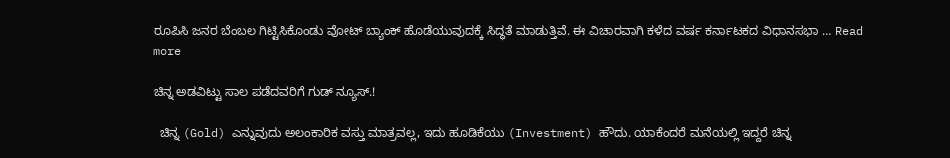ರೂಪಿಸಿ ಜನರ ಬೆಂಬಲ ಗಿಟ್ಟಿಸಿಕೊಂಡು ವೋಟ್ ಬ್ಯಾಂಕ್ ಹೊಡೆಯುವುದಕ್ಕೆ ಸಿದ್ಧತೆ ಮಾಡುತ್ತಿವೆ. ಈ ವಿಚಾರವಾಗಿ ಕಳೆದ ವರ್ಷ ಕರ್ನಾಟಕದ ವಿಧಾನಸಭಾ … Read more

ಚಿನ್ನ ಅಡವಿಟ್ಟು ಸಾಲ ಪಡೆದವರಿಗೆ ಗುಡ್ ನ್ಯೂಸ್.!

  ಚಿನ್ನ (Gold) ಎನ್ನುವುದು ಅಲಂಕಾರಿಕ ವಸ್ತು ಮಾತ್ರವಲ್ಲ, ಇದು ಹೂಡಿಕೆಯು (Investment) ಹೌದು. ಯಾಕೆಂದರೆ ಮನೆಯಲ್ಲಿ ಇದ್ದರೆ ಚಿನ್ನ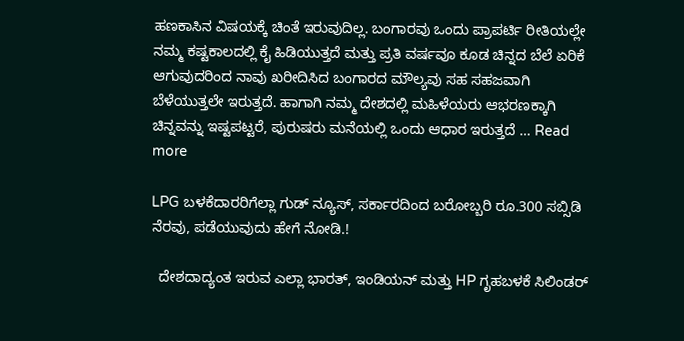ಹಣಕಾಸಿನ ವಿಷಯಕ್ಕೆ ಚಿಂತೆ ಇರುವುದಿಲ್ಲ. ಬಂಗಾರವು ಒಂದು ಪ್ರಾಪರ್ಟಿ ರೀತಿಯಲ್ಲೇ ನಮ್ಮ ಕಷ್ಟಕಾಲದಲ್ಲಿ ಕೈ ಹಿಡಿಯುತ್ತದೆ ಮತ್ತು ಪ್ರತಿ ವರ್ಷವೂ ಕೂಡ ಚಿನ್ನದ ಬೆಲೆ ಏರಿಕೆ ಆಗುವುದರಿಂದ ನಾವು ಖರೀದಿಸಿದ ಬಂಗಾರದ ಮೌಲ್ಯವು ಸಹ ಸಹಜವಾಗಿ ಬೆಳೆಯುತ್ತಲೇ ಇರುತ್ತದೆ. ಹಾಗಾಗಿ ನಮ್ಮ ದೇಶದಲ್ಲಿ ಮಹಿಳೆಯರು ಆಭರಣಕ್ಕಾಗಿ ಚಿನ್ನವನ್ನು ಇಷ್ಟಪಟ್ಟರೆ, ಪುರುಷರು ಮನೆಯಲ್ಲಿ ಒಂದು ಆಧಾರ ಇರುತ್ತದೆ … Read more

LPG ಬಳಕೆದಾರರಿಗೆಲ್ಲಾ ಗುಡ್ ನ್ಯೂಸ್, ಸರ್ಕಾರದಿಂದ ಬರೋಬ್ಬರಿ ರೂ.300 ಸಬ್ಸಿಡಿ ನೆರವು, ಪಡೆಯುವುದು ಹೇಗೆ ನೋಡಿ.!

  ದೇಶದಾದ್ಯಂತ ಇರುವ ಎಲ್ಲಾ ಭಾರತ್, ಇಂಡಿಯನ್ ಮತ್ತು HP ಗೃಹಬಳಕೆ ಸಿಲಿಂಡರ್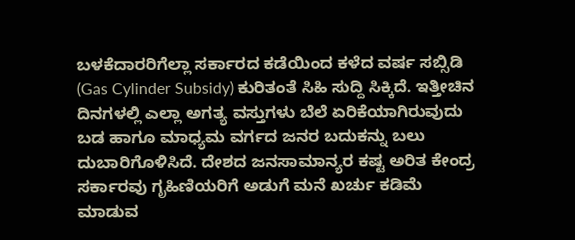ಬಳಕೆದಾರರಿಗೆಲ್ಲಾ ಸರ್ಕಾರದ ಕಡೆಯಿಂದ ಕಳೆದ ವರ್ಷ ಸಬ್ಸಿಡಿ (Gas Cylinder Subsidy) ಕುರಿತಂತೆ ಸಿಹಿ ಸುದ್ದಿ ಸಿಕ್ಕಿದೆ. ಇತ್ತೀಚಿನ ದಿನಗಳಲ್ಲಿ ಎಲ್ಲಾ ಅಗತ್ಯ ವಸ್ತುಗಳು ಬೆಲೆ ಏರಿಕೆಯಾಗಿರುವುದು ಬಡ ಹಾಗೂ ಮಾಧ್ಯಮ ವರ್ಗದ ಜನರ ಬದುಕನ್ನು ಬಲು ದುಬಾರಿಗೊಳಿಸಿದೆ. ದೇಶದ ಜನಸಾಮಾನ್ಯರ ಕಷ್ಟ ಅರಿತ ಕೇಂದ್ರ ಸರ್ಕಾರವು ಗೃಹಿಣಿಯರಿಗೆ ಅಡುಗೆ ಮನೆ ಖರ್ಚು ಕಡಿಮೆ ಮಾಡುವ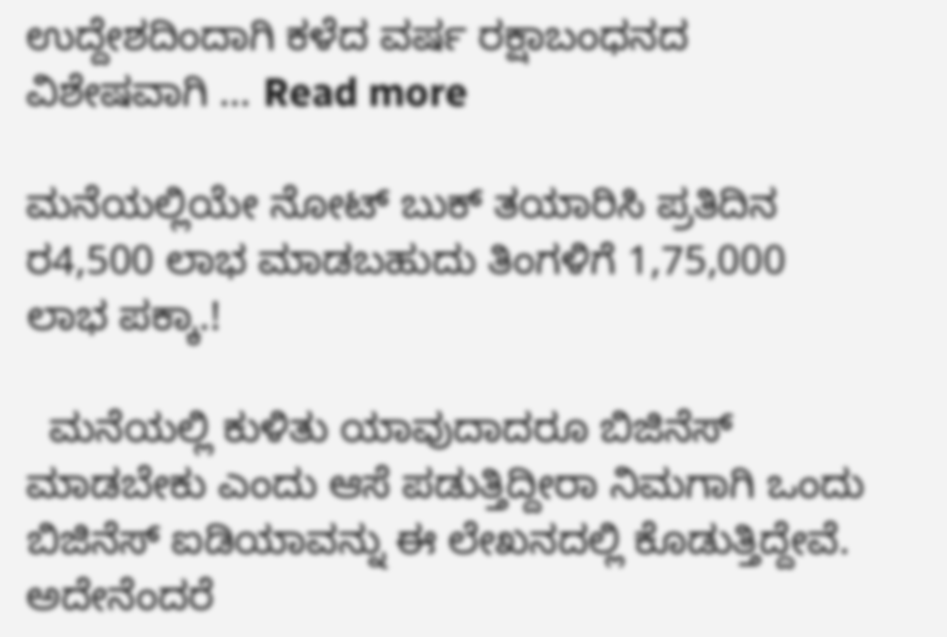ಉದ್ದೇಶದಿಂದಾಗಿ ಕಳೆದ ವರ್ಷ ರಕ್ಷಾಬಂಧನದ ವಿಶೇಷವಾಗಿ … Read more

ಮನೆಯಲ್ಲಿಯೇ ನೋಟ್ ಬುಕ್ ತಯಾರಿಸಿ ಪ್ರತಿದಿನ ರ4,500 ಲಾಭ ಮಾಡಬಹುದು ತಿಂಗಳಿಗೆ 1,75,000 ಲಾಭ ಪಕ್ಕಾ.!

  ಮನೆಯಲ್ಲಿ ಕುಳಿತು ಯಾವುದಾದರೂ ಬಿಜಿನೆಸ್ ಮಾಡಬೇಕು ಎಂದು ಆಸೆ ಪಡುತ್ತಿದ್ದೀರಾ ನಿಮಗಾಗಿ ಒಂದು ಬಿಜಿನೆಸ್ ಐಡಿಯಾವನ್ನು ಈ ಲೇಖನದಲ್ಲಿ ಕೊಡುತ್ತಿದ್ದೇವೆ. ಅದೇನೆಂದರೆ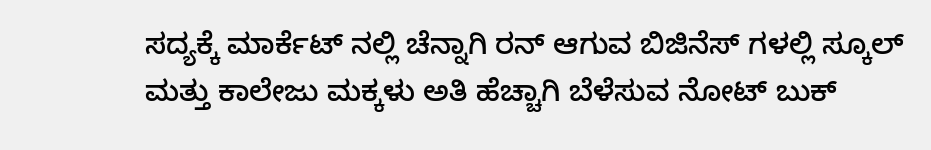ಸದ್ಯಕ್ಕೆ ಮಾರ್ಕೆಟ್ ನಲ್ಲಿ ಚೆನ್ನಾಗಿ ರನ್ ಆಗುವ ಬಿಜಿನೆಸ್ ಗಳಲ್ಲಿ ಸ್ಕೂಲ್ ಮತ್ತು ಕಾಲೇಜು ಮಕ್ಕಳು ಅತಿ ಹೆಚ್ಚಾಗಿ ಬೆಳೆಸುವ ನೋಟ್ ಬುಕ್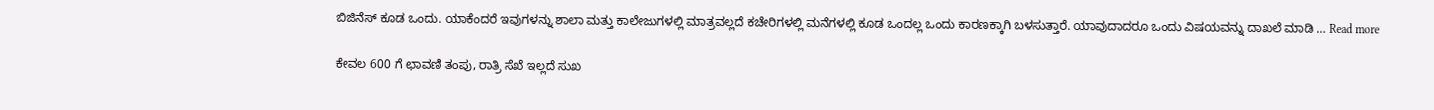ಬಿಜಿನೆಸ್ ಕೂಡ ಒಂದು. ಯಾಕೆಂದರೆ ಇವುಗಳನ್ನು ಶಾಲಾ ಮತ್ತು ಕಾಲೇಜುಗಳಲ್ಲಿ ಮಾತ್ರವಲ್ಲದೆ ಕಚೇರಿಗಳಲ್ಲಿ ಮನೆಗಳಲ್ಲಿ ಕೂಡ ಒಂದಲ್ಲ ಒಂದು ಕಾರಣಕ್ಕಾಗಿ ಬಳಸುತ್ತಾರೆ. ಯಾವುದಾದರೂ ಒಂದು ವಿಷಯವನ್ನು ದಾಖಲೆ ಮಾಡಿ … Read more

ಕೇವಲ 600 ಗೆ ಛಾವಣಿ ತಂಪು, ರಾತ್ರಿ ಸೆಖೆ ಇಲ್ಲದೆ ಸುಖ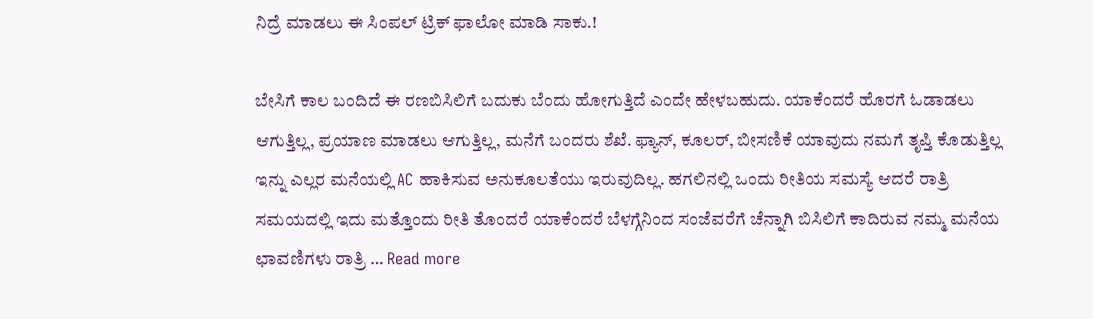ನಿದ್ರೆ ಮಾಡಲು ಈ ಸಿಂಪಲ್ ಟ್ರಿಕ್ ಫಾಲೋ ಮಾಡಿ ಸಾಕು.!

ಬೇಸಿಗೆ ಕಾಲ ಬಂದಿದೆ ಈ ರಣಬಿಸಿಲಿಗೆ ಬದುಕು ಬೆಂದು ಹೋಗುತ್ತಿದೆ ಎಂದೇ ಹೇಳಬಹುದು. ಯಾಕೆಂದರೆ ಹೊರಗೆ ಓಡಾಡಲು ಆಗುತ್ತಿಲ್ಲ, ಪ್ರಯಾಣ ಮಾಡಲು ಆಗುತ್ತಿಲ್ಲ, ಮನೆಗೆ ಬಂದರು ಶೆಖೆ. ಫ್ಯಾನ್, ಕೂಲರ್, ಬೀಸಣಿಕೆ ಯಾವುದು ನಮಗೆ ತೃಪ್ತಿ ಕೊಡುತ್ತಿಲ್ಲ ಇನ್ನು ಎಲ್ಲರ ಮನೆಯಲ್ಲಿ AC ಹಾಕಿಸುವ ಅನುಕೂಲತೆಯು ಇರುವುದಿಲ್ಲ. ಹಗಲಿನಲ್ಲಿ ಒಂದು ರೀತಿಯ ಸಮಸ್ಯೆ ಆದರೆ ರಾತ್ರಿ ಸಮಯದಲ್ಲಿ ಇದು ಮತ್ತೊಂದು ರೀತಿ ತೊಂದರೆ ಯಾಕೆಂದರೆ ಬೆಳಗ್ಗೆನಿಂದ ಸಂಜೆವರೆಗೆ ಚೆನ್ನಾಗಿ ಬಿಸಿಲಿಗೆ ಕಾದಿರುವ ನಮ್ಮ ಮನೆಯ ಛಾವಣಿಗಳು ರಾತ್ರಿ … Read more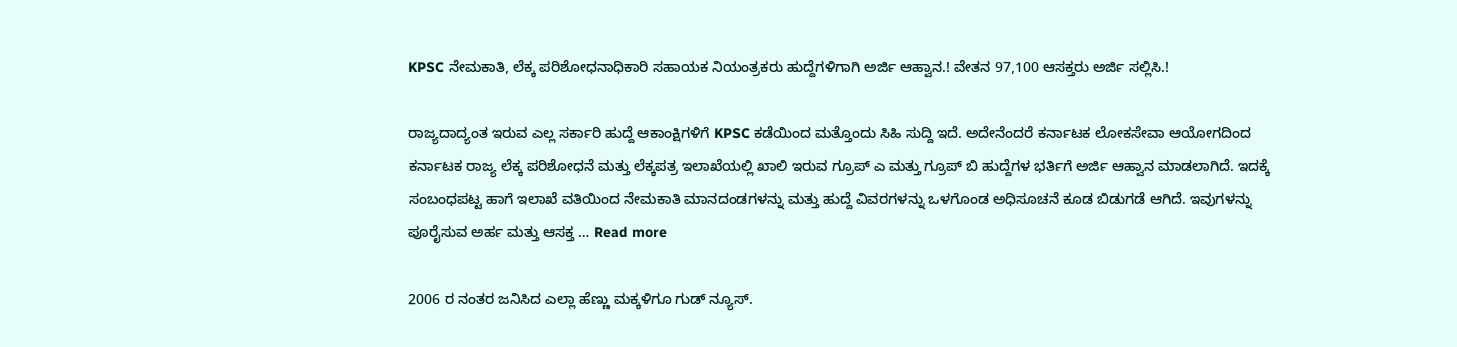KPSC ನೇಮಕಾತಿ, ಲೆಕ್ಕ ಪರಿಶೋಧನಾಧಿಕಾರಿ ಸಹಾಯಕ ನಿಯಂತ್ರಕರು ಹುದ್ದೆಗಳಿಗಾಗಿ ಅರ್ಜಿ ಆಹ್ವಾನ.! ವೇತನ 97,100 ಆಸಕ್ತರು ಅರ್ಜಿ ಸಲ್ಲಿಸಿ.!

ರಾಜ್ಯದಾದ್ಯಂತ ಇರುವ ಎಲ್ಲ ಸರ್ಕಾರಿ ಹುದ್ದೆ ಆಕಾಂಕ್ಷಿಗಳಿಗೆ KPSC ಕಡೆಯಿಂದ ಮತ್ತೊಂದು ಸಿಹಿ ಸುದ್ದಿ ಇದೆ. ಅದೇನೆಂದರೆ ಕರ್ನಾಟಕ ಲೋಕಸೇವಾ ಆಯೋಗದಿಂದ ಕರ್ನಾಟಕ ರಾಜ್ಯ ಲೆಕ್ಕ ಪರಿಶೋಧನೆ ಮತ್ತು ಲೆಕ್ಕಪತ್ರ ಇಲಾಖೆಯಲ್ಲಿ ಖಾಲಿ ಇರುವ ಗ್ರೂಪ್ ಎ ಮತ್ತು ಗ್ರೂಪ್ ಬಿ ಹುದ್ದೆಗಳ ಭರ್ತಿಗೆ ಅರ್ಜಿ ಆಹ್ವಾನ ಮಾಡಲಾಗಿದೆ. ಇದಕ್ಕೆ ಸಂಬಂಧಪಟ್ಟ ಹಾಗೆ ಇಲಾಖೆ ವತಿಯಿಂದ ನೇಮಕಾತಿ ಮಾನದಂಡಗಳನ್ನು ಮತ್ತು ಹುದ್ದೆ ವಿವರಗಳನ್ನು ಒಳಗೊಂಡ ಅಧಿಸೂಚನೆ ಕೂಡ ಬಿಡುಗಡೆ ಆಗಿದೆ. ಇವುಗಳನ್ನು ಪೂರೈಸುವ ಅರ್ಹ ಮತ್ತು ಆಸಕ್ತ … Read more

2006 ರ ನಂತರ ಜನಿಸಿದ ಎಲ್ಲಾ ಹೆಣ್ಣು ಮಕ್ಕಳಿಗೂ ಗುಡ್ ನ್ಯೂಸ್.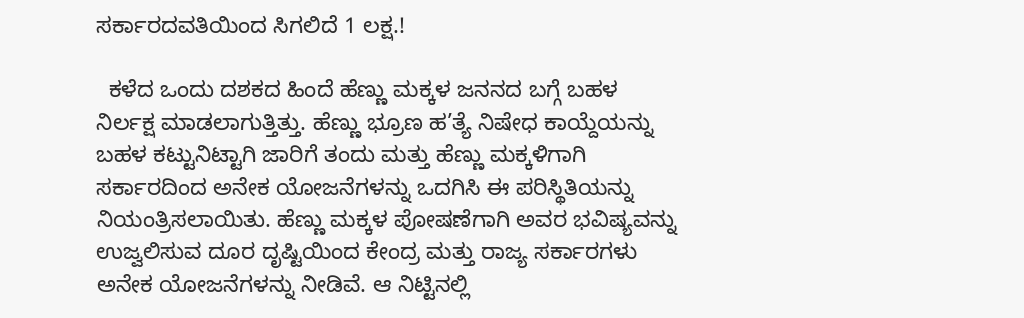ಸರ್ಕಾರದವತಿಯಿಂದ ಸಿಗಲಿದೆ 1 ಲಕ್ಷ.!

  ಕಳೆದ ಒಂದು ದಶಕದ ಹಿಂದೆ ಹೆಣ್ಣು ಮಕ್ಕಳ ಜನನದ ಬಗ್ಗೆ ಬಹಳ ನಿರ್ಲಕ್ಷ ಮಾಡಲಾಗುತ್ತಿತ್ತು. ಹೆಣ್ಣು ಭ್ರೂಣ ಹ’ತ್ಯೆ ನಿಷೇಧ ಕಾಯ್ದೆಯನ್ನು ಬಹಳ ಕಟ್ಟುನಿಟ್ಟಾಗಿ ಜಾರಿಗೆ ತಂದು ಮತ್ತು ಹೆಣ್ಣು ಮಕ್ಕಳಿಗಾಗಿ ಸರ್ಕಾರದಿಂದ ಅನೇಕ ಯೋಜನೆಗಳನ್ನು ಒದಗಿಸಿ ಈ ಪರಿಸ್ಥಿತಿಯನ್ನು ನಿಯಂತ್ರಿಸಲಾಯಿತು. ಹೆಣ್ಣು ಮಕ್ಕಳ ಪೋಷಣೆಗಾಗಿ ಅವರ ಭವಿಷ್ಯವನ್ನು ಉಜ್ವಲಿಸುವ ದೂರ ದೃಷ್ಟಿಯಿಂದ ಕೇಂದ್ರ ಮತ್ತು ರಾಜ್ಯ ಸರ್ಕಾರಗಳು ಅನೇಕ ಯೋಜನೆಗಳನ್ನು ನೀಡಿವೆ. ಆ ನಿಟ್ಟಿನಲ್ಲಿ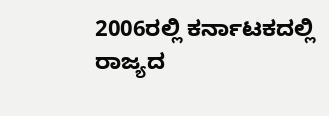2006ರಲ್ಲಿ ಕರ್ನಾಟಕದಲ್ಲಿ ರಾಜ್ಯದ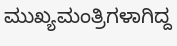ಮುಖ್ಯಮಂತ್ರಿಗಳಾಗಿದ್ದ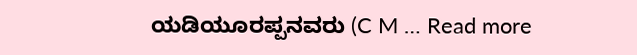ಯಡಿಯೂರಪ್ಪನವರು (C M … Read more